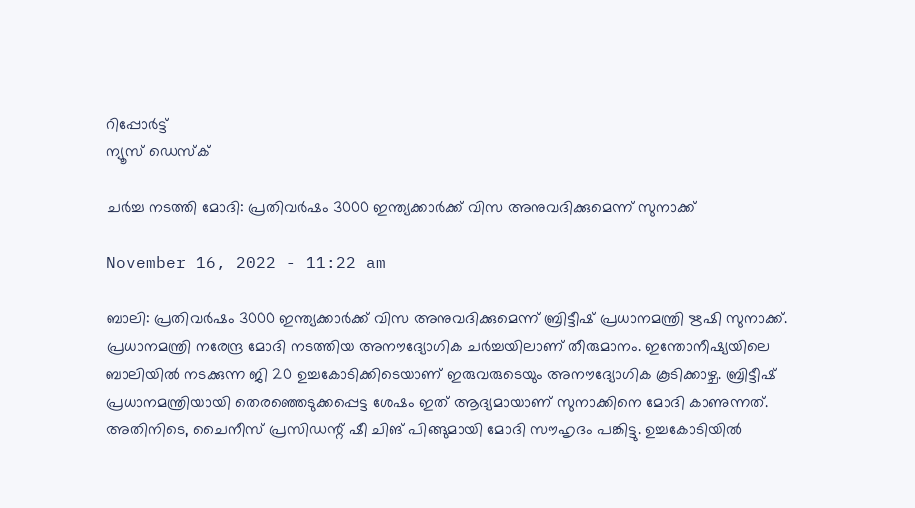റിപ്പോര്‍ട്ട്
ന്യൂസ് ഡെസ്ക്

ചര്‍ച്ച നടത്തി മോദി: പ്രതിവര്‍ഷം 3000 ഇന്ത്യക്കാര്‍ക്ക് വിസ അനുവദിക്കുമെന്ന് സുനാക്ക്

November 16, 2022 - 11:22 am

ബാലി: പ്രതിവര്‍ഷം 3000 ഇന്ത്യക്കാര്‍ക്ക് വിസ അനുവദിക്കുമെന്ന് ബ്രിട്ടീഷ് പ്രധാനമന്ത്രി ഋഷി സുനാക്ക്. പ്രധാനമന്ത്രി നരേന്ദ്ര മോദി നടത്തിയ അനൗദ്യോഗിക ചര്‍ച്ചയിലാണ് തീരുമാനം. ഇന്തോനീഷ്യയിലെ ബാലിയില്‍ നടക്കുന്ന ജി 20 ഉച്ചകോടിക്കിടെയാണ് ഇരുവരുടെയും അനൗദ്യോഗിക കൂടിക്കാഴ്ച. ബ്രിട്ടീഷ് പ്രധാനമന്ത്രിയായി തെരഞ്ഞെടുക്കപ്പെട്ട ശേഷം ഇത് ആദ്യമായാണ് സുനാക്കിനെ മോദി കാണുന്നത്. അതിനിടെ, ചൈനീസ് പ്രസിഡന്റ് ഷീ ചിങ് പിങ്ങുമായി മോദി സൗഹൃദം പങ്കിട്ടു. ഉച്ചകോടിയില്‍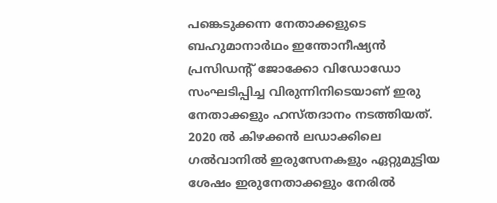പങ്കെടുക്കന്ന നേതാക്കളുടെ ബഹുമാനാര്‍ഥം ഇന്തോനീഷ്യന്‍ പ്രസിഡന്റ് ജോക്കോ വിഡോഡോ സംഘടിപ്പിച്ച വിരുന്നിനിടെയാണ് ഇരു നേതാക്കളും ഹസ്തദാനം നടത്തിയത്. 2020 ല്‍ കിഴക്കന്‍ ലഡാക്കിലെ ഗല്‍വാനില്‍ ഇരുസേനകളും ഏറ്റുമുട്ടിയ ശേഷം ഇരുനേതാക്കളും നേരില്‍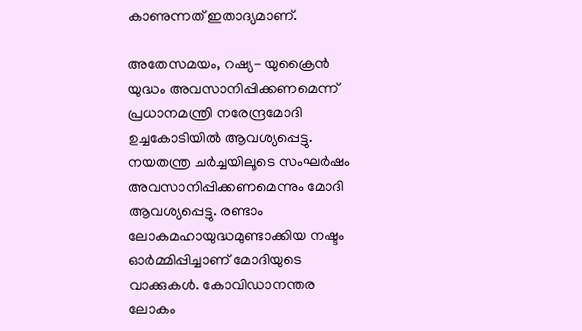കാണുന്നത് ഇതാദ്യമാണ്.

അതേസമയം, റഷ്യ- യുക്രൈന്‍ യുദ്ധം അവസാനിപ്പിക്കണമെന്ന് പ്രധാനമന്ത്രി നരേന്ദ്രമോദി ഉച്ചകോടിയില്‍ ആവശ്യപ്പെട്ടു. നയതന്ത്ര ചര്‍ച്ചയിലൂടെ സംഘര്‍ഷം അവസാനിപ്പിക്കണമെന്നും മോദി ആവശ്യപ്പെട്ടു. രണ്ടാം ലോകമഹായുദ്ധമുണ്ടാക്കിയ നഷ്ടം ഓര്‍മ്മിപ്പിച്ചാണ് മോദിയുടെ വാക്കുകള്‍. കോവിഡാനന്തര ലോകം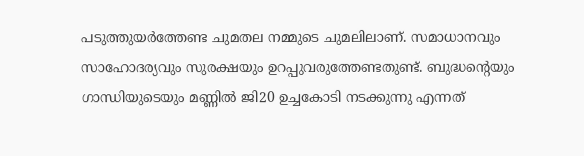പടുത്തുയര്‍ത്തേണ്ട ചുമതല നമ്മുടെ ചുമലിലാണ്. സമാധാനവും സാഹോദര്യവും സുരക്ഷയും ഉറപ്പുവരുത്തേണ്ടതുണ്ട്. ബുദ്ധന്റെയും ഗാന്ധിയുടെയും മണ്ണില്‍ ജി20 ഉച്ചകോടി നടക്കുന്നു എന്നത്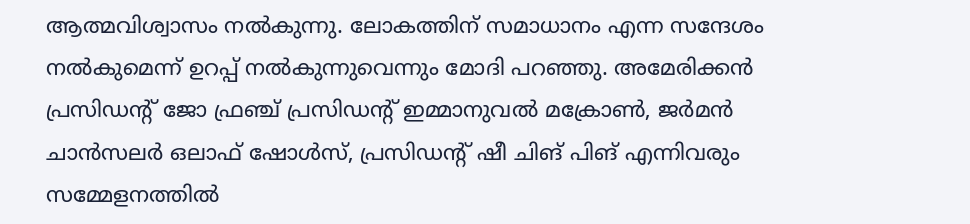ആത്മവിശ്വാസം നല്‍കുന്നു. ലോകത്തിന് സമാധാനം എന്ന സന്ദേശം നല്‍കുമെന്ന് ഉറപ്പ് നല്‍കുന്നുവെന്നും മോദി പറഞ്ഞു. അമേരിക്കന്‍ പ്രസിഡന്റ് ജോ ഫ്രഞ്ച് പ്രസിഡന്റ് ഇമ്മാനുവല്‍ മക്രോണ്‍, ജര്‍മന്‍ ചാന്‍സലര്‍ ഒലാഫ് ഷോള്‍സ്, പ്രസിഡന്റ് ഷീ ചിങ് പിങ് എന്നിവരും സമ്മേളനത്തില്‍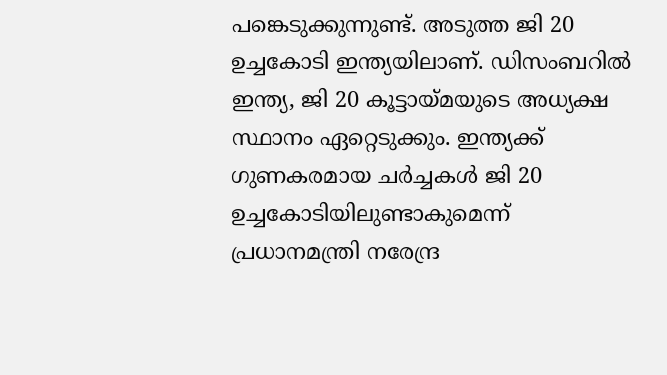പങ്കെടുക്കുന്നുണ്ട്. അടുത്ത ജി 20 ഉച്ചകോടി ഇന്ത്യയിലാണ്. ഡിസംബറില്‍ ഇന്ത്യ, ജി 20 കൂട്ടായ്മയുടെ അധ്യക്ഷ സ്ഥാനം ഏറ്റെടുക്കും. ഇന്ത്യക്ക് ഗുണകരമായ ചര്‍ച്ചകള്‍ ജി 20 ഉച്ചകോടിയിലുണ്ടാകുമെന്ന് പ്രധാനമന്ത്രി നരേന്ദ്ര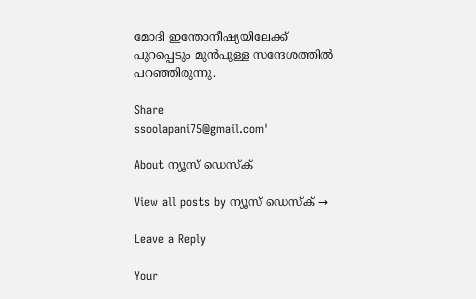മോദി ഇന്തോനീഷ്യയിലേക്ക് പുറപ്പെടും മുന്‍പുള്ള സന്ദേശത്തില്‍ പറഞ്ഞിരുന്നു.

Share
ssoolapani75@gmail.com'

About ന്യൂസ് ഡെസ്ക്

View all posts by ന്യൂസ് ഡെസ്ക് →

Leave a Reply

Your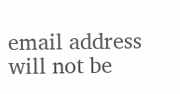email address will not be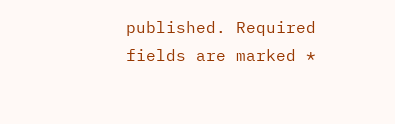published. Required fields are marked *